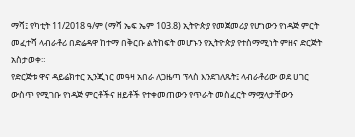ማሻ፤ የካቲት 11/2018 ዓ/ም (ማሻ ኤፍ ኤም 103.8) ኢትዮጵያ የመጀመሪያ የሆነውን የነዳጅ ምርት መፈተሻ ላብራቶሪ በድሬዳዋ ከተማ በቅርቡ ልትከፍት መሆኑን የኢትዮጵያ የተስማሚነት ምዘና ድርጅት አስታወቀ።
የድርጅቱ ዋና ዳይሬክተር ኢንጂነር መዓዛ አበራ ለጋዜጣ ፕላስ እንደገለጹት፤ ላብራቶሪው ወደ ሀገር ውስጥ የሚገቡ የነዳጅ ምርቶችና ዘይቶች የተቀመጠውን የጥራት መስፈርት ማሟላታቸውን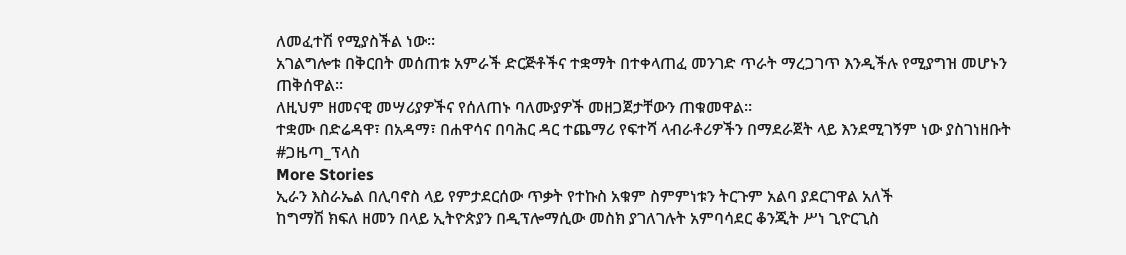ለመፈተሽ የሚያስችል ነው።
አገልግሎቱ በቅርበት መሰጠቱ አምራች ድርጅቶችና ተቋማት በተቀላጠፈ መንገድ ጥራት ማረጋገጥ እንዲችሉ የሚያግዝ መሆኑን ጠቅሰዋል።
ለዚህም ዘመናዊ መሣሪያዎችና የሰለጠኑ ባለሙያዎች መዘጋጀታቸውን ጠቁመዋል።
ተቋሙ በድሬዳዋ፣ በአዳማ፣ በሐዋሳና በባሕር ዳር ተጨማሪ የፍተሻ ላብራቶሪዎችን በማደራጀት ላይ እንደሚገኝም ነው ያስገነዘቡት
#ጋዜጣ_ፕላስ
More Stories
ኢራን እስራኤል በሊባኖስ ላይ የምታደርሰው ጥቃት የተኩስ አቁም ስምምነቱን ትርጉም አልባ ያደርገዋል አለች
ከግማሽ ክፍለ ዘመን በላይ ኢትዮጵያን በዲፕሎማሲው መስክ ያገለገሉት አምባሳደር ቆንጂት ሥነ ጊዮርጊስ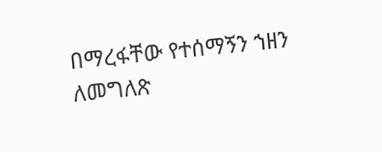በማረፋቸው የተሰማኝን ኀዘን ለመግለጽ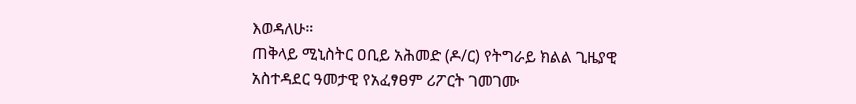እወዳለሁ።
ጠቅላይ ሚኒስትር ዐቢይ አሕመድ (ዶ/ር) የትግራይ ክልል ጊዜያዊ አስተዳደር ዓመታዊ የአፈፃፀም ሪፖርት ገመገሙ